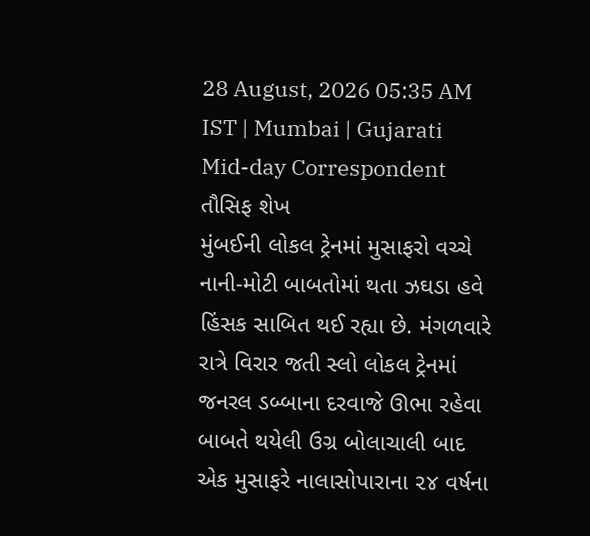28 August, 2026 05:35 AM IST | Mumbai | Gujarati Mid-day Correspondent
તૌસિફ શેખ
મુંબઈની લોકલ ટ્રેનમાં મુસાફરો વચ્ચે નાની-મોટી બાબતોમાં થતા ઝઘડા હવે હિંસક સાબિત થઈ રહ્યા છે. મંગળવારે રાત્રે વિરાર જતી સ્લો લોકલ ટ્રેનમાં જનરલ ડબ્બાના દરવાજે ઊભા રહેવા બાબતે થયેલી ઉગ્ર બોલાચાલી બાદ એક મુસાફરે નાલાસોપારાના ૨૪ વર્ષના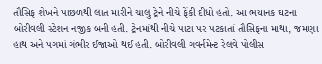તૌસિફ શેખને પાછળથી લાત મારીને ચાલુ ટ્રેને નીચે ફેંકી દીધો હતો. આ ભયાનક ઘટના બોરીવલી સ્ટેશન નજીક બની હતી. ટ્રેનમાંથી નીચે પાટા પર પટકાતાં તૌસિફના માથા, જમણા હાથ અને પગમાં ગંભીર ઈજાઓ થઈ હતી. બોરીવલી ગવર્નમેન્ટ રેલવે પોલીસ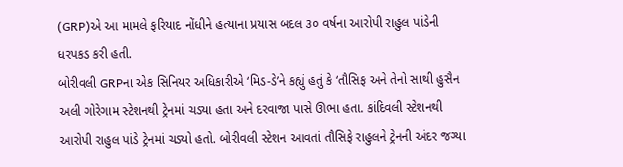(GRP)એ આ મામલે ફરિયાદ નોંધીને હત્યાના પ્રયાસ બદલ ૩૦ વર્ષના આરોપી રાહુલ પાંડેની ધરપકડ કરી હતી.
બોરીવલી GRPના એક સિનિયર અધિકારીએ ‘મિડ-ડે’ને કહ્યું હતું કે ‘તૌસિફ અને તેનો સાથી હુસૈન અલી ગોરેગામ સ્ટેશનથી ટ્રેનમાં ચડ્યા હતા અને દરવાજા પાસે ઊભા હતા. કાંદિવલી સ્ટેશનથી આરોપી રાહુલ પાંડે ટ્રેનમાં ચડ્યો હતો. બોરીવલી સ્ટેશન આવતાં તૌસિફે રાહુલને ટ્રેનની અંદર જગ્યા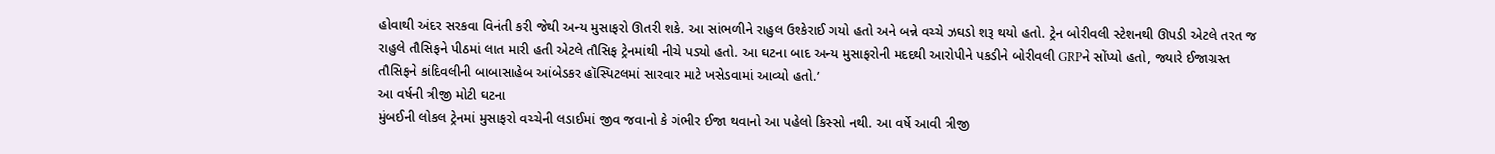હોવાથી અંદર સરકવા વિનંતી કરી જેથી અન્ય મુસાફરો ઊતરી શકે. આ સાંભળીને રાહુલ ઉશ્કેરાઈ ગયો હતો અને બન્ને વચ્ચે ઝઘડો શરૂ થયો હતો. ટ્રેન બોરીવલી સ્ટેશનથી ઊપડી એટલે તરત જ રાહુલે તૌસિફને પીઠમાં લાત મારી હતી એટલે તૌસિફ ટ્રેનમાંથી નીચે પડ્યો હતો. આ ઘટના બાદ અન્ય મુસાફરોની મદદથી આરોપીને પકડીને બોરીવલી GRPને સોંપ્યો હતો, જ્યારે ઈજાગ્રસ્ત તૌસિફને કાંદિવલીની બાબાસાહેબ આંબેડકર હૉસ્પિટલમાં સારવાર માટે ખસેડવામાં આવ્યો હતો.’
આ વર્ષની ત્રીજી મોટી ઘટના
મુંબઈની લોકલ ટ્રેનમાં મુસાફરો વચ્ચેની લડાઈમાં જીવ જવાનો કે ગંભીર ઈજા થવાનો આ પહેલો કિસ્સો નથી. આ વર્ષે આવી ત્રીજી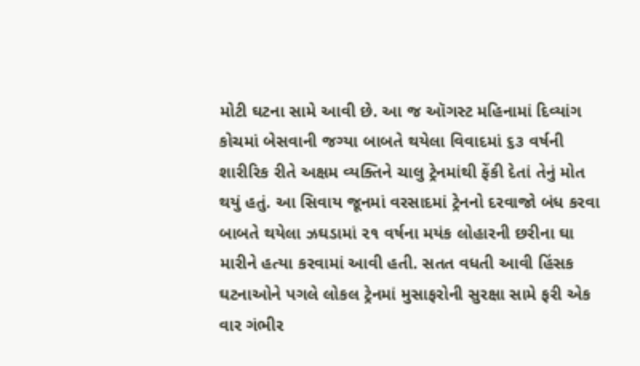મોટી ઘટના સામે આવી છે. આ જ ઑગસ્ટ મહિનામાં દિવ્યાંગ કોચમાં બેસવાની જગ્યા બાબતે થયેલા વિવાદમાં ૬૩ વર્ષની શારીરિક રીતે અક્ષમ વ્યક્તિને ચાલુ ટ્રેનમાંથી ફેંકી દેતાં તેનું મોત થયું હતું. આ સિવાય જૂનમાં વરસાદમાં ટ્રેનનો દરવાજો બંધ કરવા બાબતે થયેલા ઝઘડામાં ૨૧ વર્ષના મયંક લોહારની છરીના ઘા મારીને હત્યા કરવામાં આવી હતી. સતત વધતી આવી હિંસક ઘટનાઓને પગલે લોકલ ટ્રેનમાં મુસાફરોની સુરક્ષા સામે ફરી એક વાર ગંભીર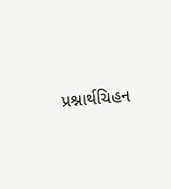પ્રશ્નાર્થચિહન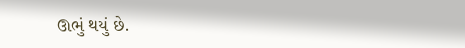ઊભું થયું છે.